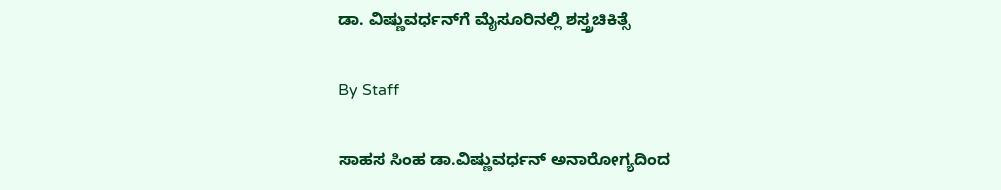ಡಾ. ವಿಷ್ಣುವರ್ಧನ್‌ಗೆ ಮೈಸೂರಿನಲ್ಲಿ ಶಸ್ತ್ರಚಿಕಿತ್ಸೆ

By Staff

ಸಾಹಸ ಸಿಂಹ ಡಾ.ವಿಷ್ಣುವರ್ಧನ್‌ ಅನಾರೋಗ್ಯದಿಂದ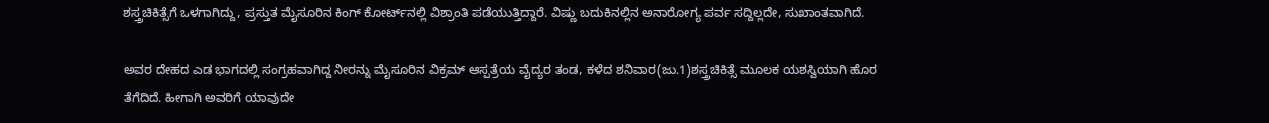ಶಸ್ತ್ರಚಿಕಿತ್ಸೆಗೆ ಒಳಗಾಗಿದ್ದು, ಪ್ರಸ್ತುತ ಮೈಸೂರಿನ ಕಿಂಗ್‌ ಕೋರ್ಟ್‌ನಲ್ಲಿ ವಿಶ್ರಾಂತಿ ಪಡೆಯುತ್ತಿದ್ದಾರೆ. ವಿಷ್ಣು ಬದುಕಿನಲ್ಲಿನ ಅನಾರೋಗ್ಯ ಪರ್ವ ಸದ್ದಿಲ್ಲದೇ, ಸುಖಾಂತವಾಗಿದೆ.

ಅವರ ದೇಹದ ಎಡ ಭಾಗದಲ್ಲಿ ಸಂಗ್ರಹವಾಗಿದ್ದ ನೀರನ್ನು ಮೈಸೂರಿನ ವಿಕ್ರಮ್‌ ಆಸ್ಪತ್ರೆಯ ವೈದ್ಯರ ತಂಡ, ಕಳೆದ ಶನಿವಾರ(ಜು.1)ಶಸ್ತ್ರಚಿಕಿತ್ಸೆ ಮೂಲಕ ಯಶಸ್ವಿಯಾಗಿ ಹೊರ ತೆಗೆದಿದೆ. ಹೀಗಾಗಿ ಅವರಿಗೆ ಯಾವುದೇ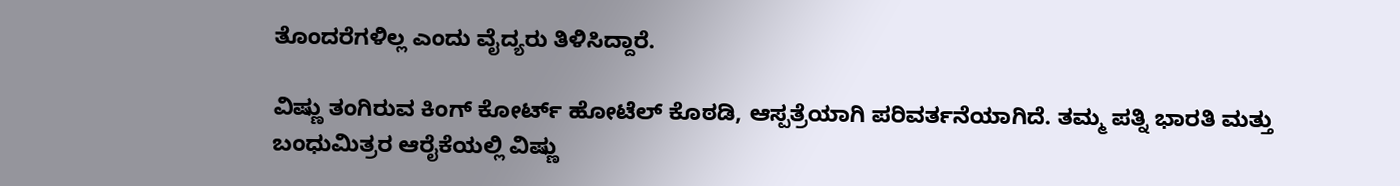ತೊಂದರೆಗಳಿಲ್ಲ ಎಂದು ವೈದ್ಯರು ತಿಳಿಸಿದ್ದಾರೆ.

ವಿಷ್ಣು ತಂಗಿರುವ ಕಿಂಗ್‌ ಕೋರ್ಟ್‌ ಹೋಟೆಲ್‌ ಕೊಠಡಿ, ಆಸ್ಪತ್ರೆಯಾಗಿ ಪರಿವರ್ತನೆಯಾಗಿದೆ. ತಮ್ಮ ಪತ್ನಿ ಭಾರತಿ ಮತ್ತು ಬಂಧುಮಿತ್ರರ ಆರೈಕೆಯಲ್ಲಿ ವಿಷ್ಣು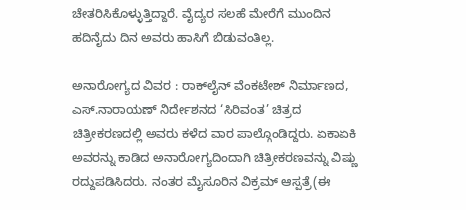ಚೇತರಿಸಿಕೊಳ್ಳುತ್ತಿದ್ದಾರೆ. ವೈದ್ಯರ ಸಲಹೆ ಮೇರೆಗೆ ಮುಂದಿನ ಹದಿನೈದು ದಿನ ಅವರು ಹಾಸಿಗೆ ಬಿಡುವಂತಿಲ್ಲ.

ಅನಾರೋಗ್ಯದ ವಿವರ : ರಾಕ್‌ಲೈನ್‌ ವೆಂಕಟೇಶ್‌ ನಿರ್ಮಾಣದ, ಎಸ್‌.ನಾರಾಯಣ್‌ ನಿರ್ದೇಶನದ ‘ಸಿರಿವಂತ’ ಚಿತ್ರದ ಚಿತ್ರೀಕರಣದಲ್ಲಿ ಅವರು ಕಳೆದ ವಾರ ಪಾಲ್ಗೊಂಡಿದ್ದರು. ಏಕಾಏಕಿ ಅವರನ್ನು ಕಾಡಿದ ಅನಾರೋಗ್ಯದಿಂದಾಗಿ ಚಿತ್ರೀಕರಣವನ್ನು ವಿಷ್ಣು ರದ್ದುಪಡಿಸಿದರು. ನಂತರ ಮೈಸೂರಿನ ವಿಕ್ರಮ್‌ ಆಸ್ಪತ್ರೆ(ಈ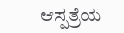ಆಸ್ಪತ್ರೆಯ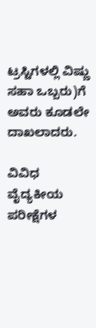ಟ್ರಸ್ಟಿಗಳಲ್ಲಿ ವಿಷ್ಣು ಸಹಾ ಒಬ್ಬರು)ಗೆ ಅವರು ಕೂಡಲೇ ದಾಖಲಾದರು.

ವಿವಿಧ ವೈದ್ಯಕೀಯ ಪರೀಕ್ಷೆಗಳ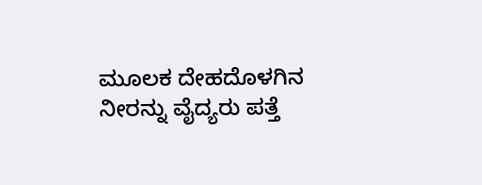ಮೂಲಕ ದೇಹದೊಳಗಿನ ನೀರನ್ನು ವೈದ್ಯರು ಪತ್ತೆ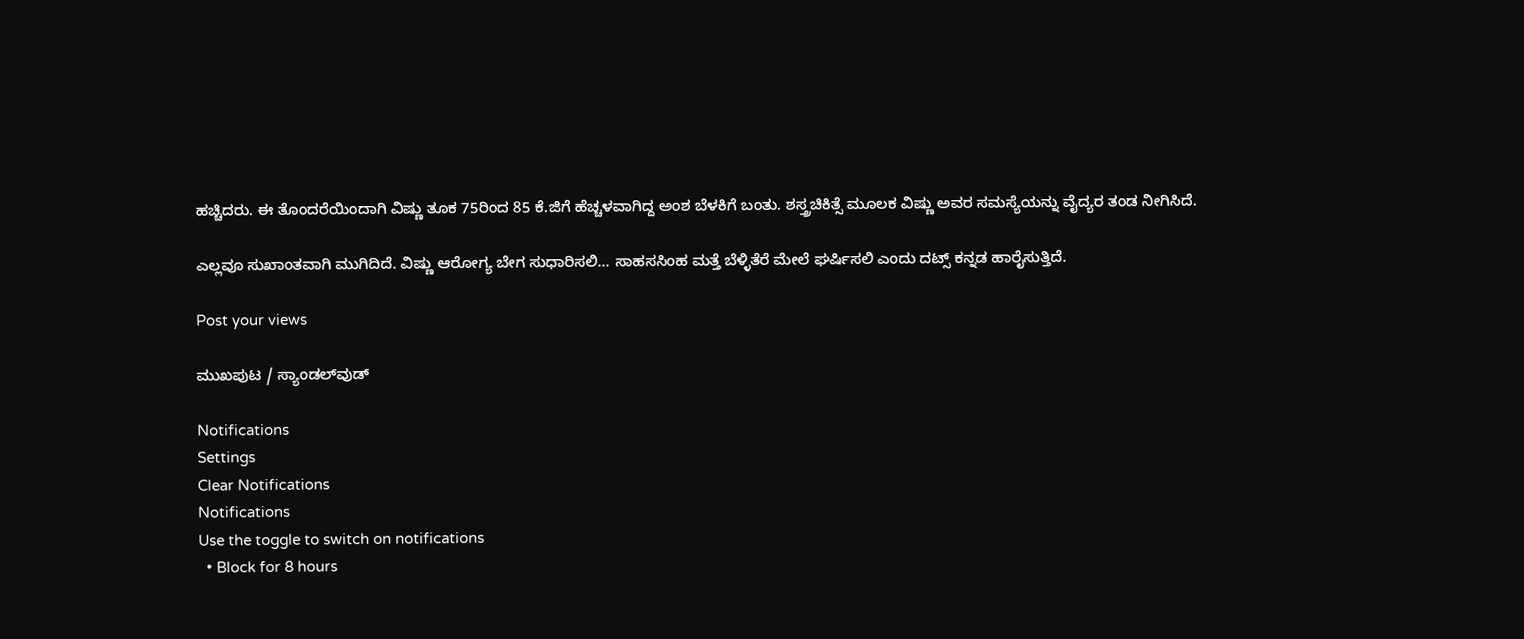ಹಚ್ಚಿದರು. ಈ ತೊಂದರೆಯಿಂದಾಗಿ ವಿಷ್ಣು ತೂಕ 75ರಿಂದ 85 ಕೆ.ಜಿಗೆ ಹೆಚ್ಚಳವಾಗಿದ್ದ ಅಂಶ ಬೆಳಕಿಗೆ ಬಂತು. ಶಸ್ತ್ರಚಿಕಿತ್ಸೆ ಮೂಲಕ ವಿಷ್ಣು ಅವರ ಸಮಸ್ಯೆಯನ್ನು ವೈದ್ಯರ ತಂಡ ನೀಗಿಸಿದೆ.

ಎಲ್ಲವೂ ಸುಖಾಂತವಾಗಿ ಮುಗಿದಿದೆ. ವಿಷ್ಣು ಆರೋಗ್ಯ ಬೇಗ ಸುಧಾರಿಸಲಿ... ಸಾಹಸಸಿಂಹ ಮತ್ತೆ ಬೆಳ್ಳಿತೆರೆ ಮೇಲೆ ಘರ್ಷಿಸಲಿ ಎಂದು ದಟ್ಸ್‌ ಕನ್ನಡ ಹಾರೈಸುತ್ತಿದೆ.

Post your views

ಮುಖಪುಟ / ಸ್ಯಾಂಡಲ್‌ವುಡ್‌

Notifications
Settings
Clear Notifications
Notifications
Use the toggle to switch on notifications
  • Block for 8 hours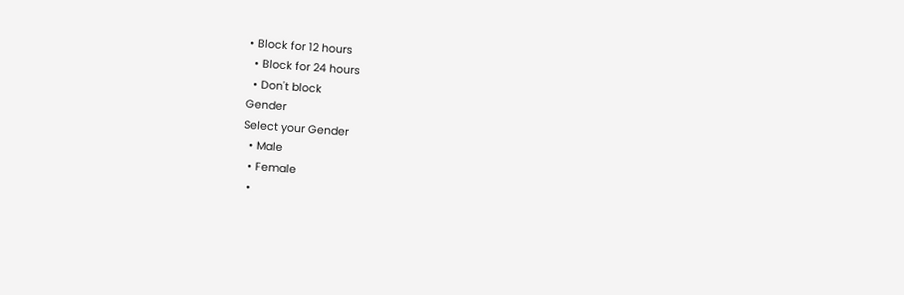• Block for 12 hours
  • Block for 24 hours
  • Don't block
Gender
Select your Gender
  • Male
  • Female
  •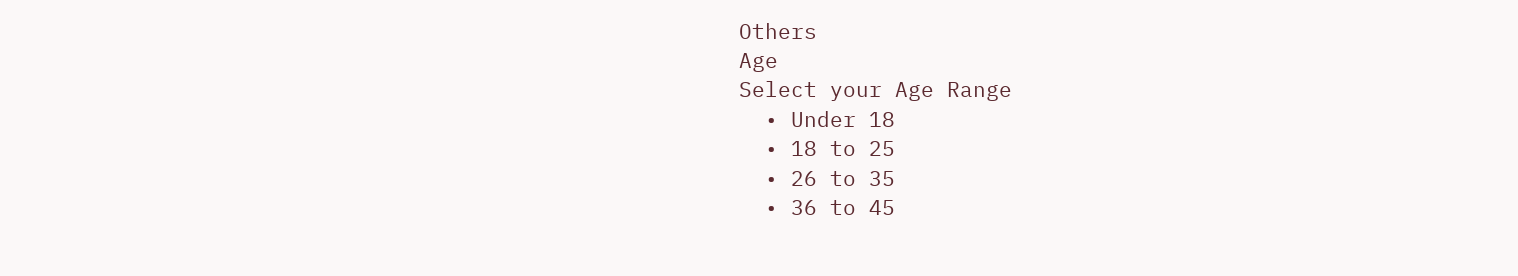Others
Age
Select your Age Range
  • Under 18
  • 18 to 25
  • 26 to 35
  • 36 to 45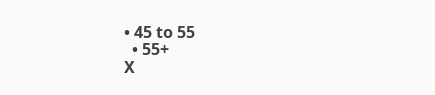• 45 to 55
  • 55+
X